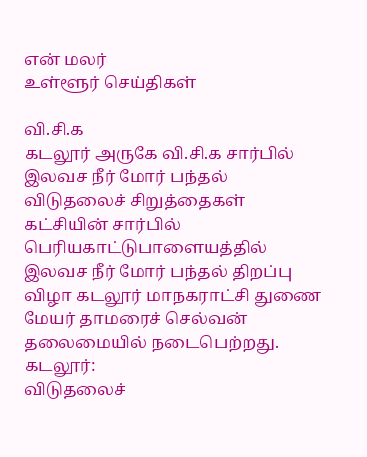என் மலர்
உள்ளூர் செய்திகள்

வி.சி.க
கடலூர் அருகே வி.சி.க சார்பில் இலவச நீர் மோர் பந்தல்
விடுதலைச் சிறுத்தைகள் கட்சியின் சார்பில் பெரியகாட்டுபாளையத்தில் இலவச நீர் மோர் பந்தல் திறப்பு விழா கடலூர் மாநகராட்சி துணை மேயர் தாமரைச் செல்வன் தலைமையில் நடைபெற்றது.
கடலூர்:
விடுதலைச்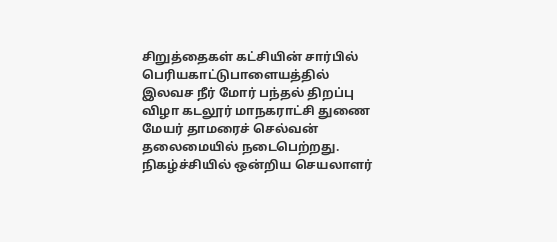சிறுத்தைகள் கட்சியின் சார்பில் பெரியகாட்டுபாளையத்தில் இலவச நீர் மோர் பந்தல் திறப்பு விழா கடலூர் மாநகராட்சி துணை மேயர் தாமரைச் செல்வன் தலைமையில் நடைபெற்றது. நிகழ்ச்சியில் ஒன்றிய செயலாளர்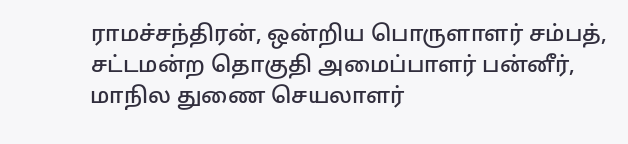ராமச்சந்திரன், ஒன்றிய பொருளாளர் சம்பத், சட்டமன்ற தொகுதி அமைப்பாளர் பன்னீர், மாநில துணை செயலாளர்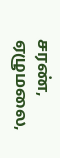சரண், ஏழுமலை,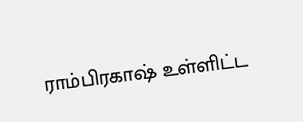ராம்பிரகாஷ் உள்ளிட்ட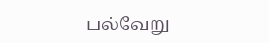பல்வேறு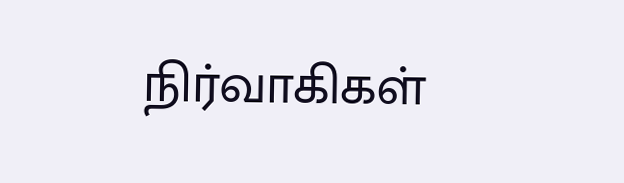நிர்வாகிகள்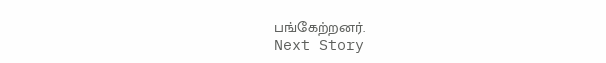பங்கேற்றனர்.
Next Story